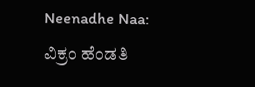Neenadhe Naa: ವಿಕ್ರಂ ಹೆಂಡತಿ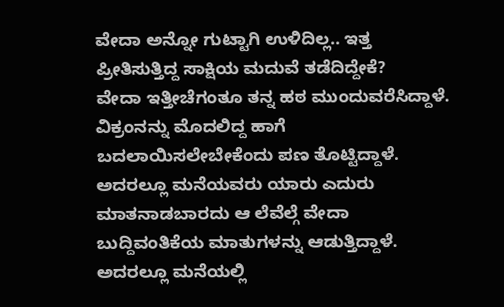ವೇದಾ ಅನ್ನೋ ಗುಟ್ಟಾಗಿ ಉಳಿದಿಲ್ಲ.. ಇತ್ತ ಪ್ರೀತಿಸುತ್ತಿದ್ದ ಸಾಕ್ಷಿಯ ಮದುವೆ ತಡೆದಿದ್ದೇಕೆ?
ವೇದಾ ಇತ್ತೀಚೆಗಂತೂ ತನ್ನ ಹಠ ಮುಂದುವರೆಸಿದ್ದಾಳೆ. ವಿಕ್ರಂನನ್ನು ಮೊದಲಿದ್ದ ಹಾಗೆ ಬದಲಾಯಿಸಲೇಬೇಕೆಂದು ಪಣ ತೊಟ್ಟಿದ್ದಾಳೆ. ಅದರಲ್ಲೂ ಮನೆಯವರು ಯಾರು ಎದುರು ಮಾತನಾಡಬಾರದು ಆ ಲೆವೆಲ್ಗೆ ವೇದಾ ಬುದ್ದಿವಂತಿಕೆಯ ಮಾತುಗಳನ್ನು ಆಡುತ್ತಿದ್ದಾಳೆ. ಅದರಲ್ಲೂ ಮನೆಯಲ್ಲಿ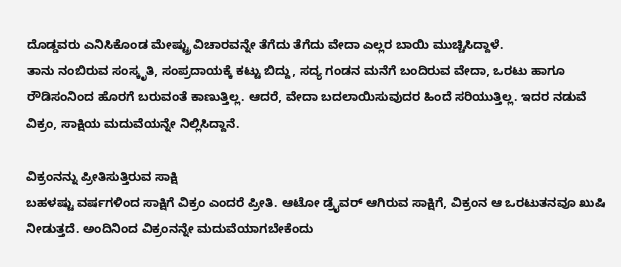ದೊಡ್ಡವರು ಎನಿಸಿಕೊಂಡ ಮೇಷ್ಟ್ರು ವಿಚಾರವನ್ನೇ ತೆಗೆದು ತೆಗೆದು ವೇದಾ ಎಲ್ಲರ ಬಾಯಿ ಮುಚ್ಚಿಸಿದ್ದಾಳೆ.
ತಾನು ನಂಬಿರುವ ಸಂಸ್ಕೃತಿ, ಸಂಪ್ರದಾಯಕ್ಕೆ ಕಟ್ಟು ಬಿದ್ದು, ಸದ್ಯ ಗಂಡನ ಮನೆಗೆ ಬಂದಿರುವ ವೇದಾ, ಒರಟು ಹಾಗೂ ರೌಡಿಸಂನಿಂದ ಹೊರಗೆ ಬರುವಂತೆ ಕಾಣುತ್ತಿಲ್ಲ. ಆದರೆ, ವೇದಾ ಬದಲಾಯಿಸುವುದರ ಹಿಂದೆ ಸರಿಯುತ್ತಿಲ್ಲ. ಇದರ ನಡುವೆ ವಿಕ್ರಂ, ಸಾಕ್ಷಿಯ ಮದುವೆಯನ್ನೇ ನಿಲ್ಲಿಸಿದ್ದಾನೆ.

ವಿಕ್ರಂನನ್ನು ಪ್ರೀತಿಸುತ್ತಿರುವ ಸಾಕ್ಷಿ
ಬಹಳಷ್ಟು ವರ್ಷಗಳಿಂದ ಸಾಕ್ಷಿಗೆ ವಿಕ್ರಂ ಎಂದರೆ ಪ್ರೀತಿ. ಆಟೋ ಡ್ರೈವರ್ ಆಗಿರುವ ಸಾಕ್ಷಿಗೆ, ವಿಕ್ರಂನ ಆ ಒರಟುತನವೂ ಖುಷಿ ನೀಡುತ್ತದೆ. ಅಂದಿನಿಂದ ವಿಕ್ರಂನನ್ನೇ ಮದುವೆಯಾಗಬೇಕೆಂದು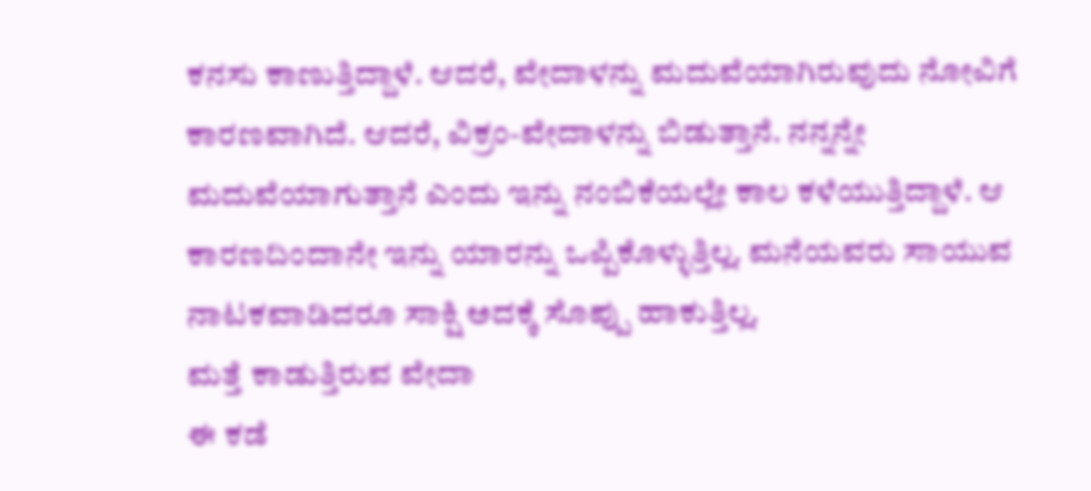ಕನಸು ಕಾಣುತ್ತಿದ್ದಾಳೆ. ಆದರೆ, ವೇದಾಳನ್ನು ಮದುವೆಯಾಗಿರುವುದು ನೋವಿಗೆ ಕಾರಣವಾಗಿದೆ. ಆದರೆ, ವಿಕ್ರಂ-ವೇದಾಳನ್ನು ಬಿಡುತ್ತಾನೆ. ನನ್ನನ್ನೇ ಮದುವೆಯಾಗುತ್ತಾನೆ ಎಂದು ಇನ್ನು ನಂಬಿಕೆಯಲ್ಲೇ ಕಾಲ ಕಳೆಯುತ್ತಿದ್ದಾಳೆ. ಆ ಕಾರಣದಿಂದಾನೇ ಇನ್ನು ಯಾರನ್ನು ಒಪ್ಪಿಕೊಳ್ಳುತ್ತಿಲ್ಲ. ಮನೆಯವರು ಸಾಯುವ ನಾಟಕವಾಡಿದರೂ ಸಾಕ್ಷಿ ಅದಕ್ಕೆ ಸೊಪ್ಪು ಹಾಕುತ್ತಿಲ್ಲ.
ಮತ್ತೆ ಕಾಡುತ್ತಿರುವ ವೇದಾ
ಈ ಕಡೆ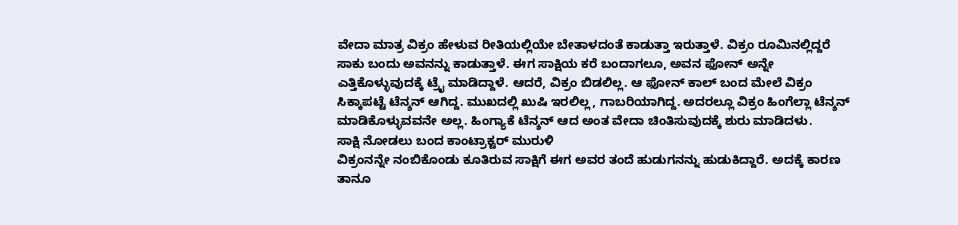ವೇದಾ ಮಾತ್ರ ವಿಕ್ರಂ ಹೇಳುವ ರೀತಿಯಲ್ಲಿಯೇ ಬೇತಾಳದಂತೆ ಕಾಡುತ್ತಾ ಇರುತ್ತಾಳೆ. ವಿಕ್ರಂ ರೂಮಿನಲ್ಲಿದ್ದರೆ ಸಾಕು ಬಂದು ಅವನನ್ನು ಕಾಡುತ್ತಾಳೆ. ಈಗ ಸಾಕ್ಷಿಯ ಕರೆ ಬಂದಾಗಲೂ, ಅವನ ಫೋನ್ ಅನ್ನೇ ಎತ್ತಿಕೊಳ್ಳುವುದಕ್ಕೆ ಟ್ರೈ ಮಾಡಿದ್ದಾಳೆ. ಆದರೆ, ವಿಕ್ರಂ ಬಿಡಲಿಲ್ಲ. ಆ ಫೋನ್ ಕಾಲ್ ಬಂದ ಮೇಲೆ ವಿಕ್ರಂ ಸಿಕ್ಕಾಪಟ್ಟೆ ಟೆನ್ಶನ್ ಆಗಿದ್ದ. ಮುಖದಲ್ಲಿ ಖುಷಿ ಇರಲಿಲ್ಲ, ಗಾಬರಿಯಾಗಿದ್ದ. ಅದರಲ್ಲೂ ವಿಕ್ರಂ ಹಿಂಗೆಲ್ಲಾ ಟೆನ್ಶನ್ ಮಾಡಿಕೊಳ್ಳುವವನೇ ಅಲ್ಲ. ಹಿಂಗ್ಯಾಕೆ ಟೆನ್ಶನ್ ಆದ ಅಂತ ವೇದಾ ಚಿಂತಿಸುವುದಕ್ಕೆ ಶುರು ಮಾಡಿದಳು.
ಸಾಕ್ಷಿ ನೋಡಲು ಬಂದ ಕಾಂಟ್ರಾಕ್ಟರ್ ಮುರುಳಿ
ವಿಕ್ರಂನನ್ನೇ ನಂಬಿಕೊಂಡು ಕೂತಿರುವ ಸಾಕ್ಷಿಗೆ ಈಗ ಅವರ ತಂದೆ ಹುಡುಗನನ್ನು ಹುಡುಕಿದ್ದಾರೆ. ಅದಕ್ಕೆ ಕಾರಣ ತಾನೂ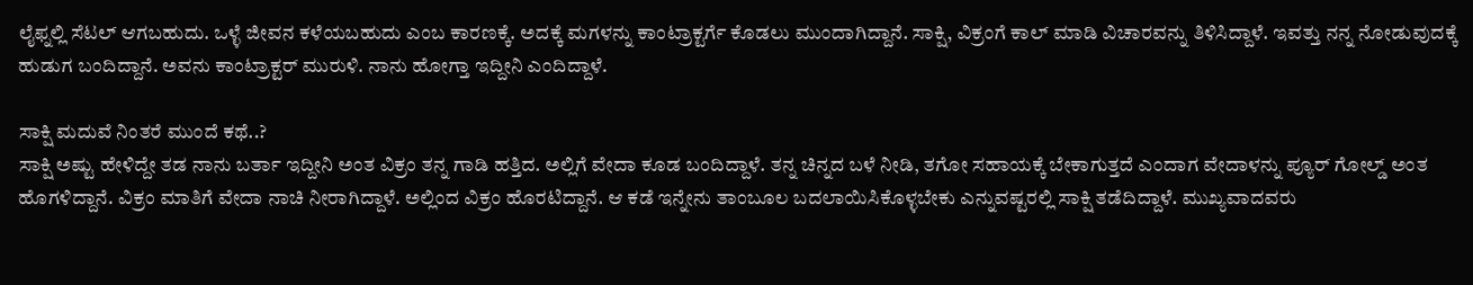ಲೈಫ್ನಲ್ಲಿ ಸೆಟಲ್ ಆಗಬಹುದು. ಒಳ್ಳೆ ಜೀವನ ಕಳೆಯಬಹುದು ಎಂಬ ಕಾರಣಕ್ಕೆ. ಅದಕ್ಕೆ ಮಗಳನ್ನು ಕಾಂಟ್ರಾಕ್ಟರ್ಗೆ ಕೊಡಲು ಮುಂದಾಗಿದ್ದಾನೆ. ಸಾಕ್ಷಿ, ವಿಕ್ರಂಗೆ ಕಾಲ್ ಮಾಡಿ ವಿಚಾರವನ್ನು ತಿಳಿಸಿದ್ದಾಳೆ. ಇವತ್ತು ನನ್ನ ನೋಡುವುದಕ್ಕೆ ಹುಡುಗ ಬಂದಿದ್ದಾನೆ. ಅವನು ಕಾಂಟ್ರಾಕ್ಟರ್ ಮುರುಳಿ. ನಾನು ಹೋಗ್ತಾ ಇದ್ದೀನಿ ಎಂದಿದ್ದಾಳೆ.

ಸಾಕ್ಷಿ ಮದುವೆ ನಿಂತರೆ ಮುಂದೆ ಕಥೆ..?
ಸಾಕ್ಷಿ ಅಷ್ಟು ಹೇಳಿದ್ದೇ ತಡ ನಾನು ಬರ್ತಾ ಇದ್ದೀನಿ ಅಂತ ವಿಕ್ರಂ ತನ್ನ ಗಾಡಿ ಹತ್ತಿದ. ಅಲ್ಲಿಗೆ ವೇದಾ ಕೂಡ ಬಂದಿದ್ದಾಳೆ. ತನ್ನ ಚಿನ್ನದ ಬಳೆ ನೀಡಿ, ತಗೋ ಸಹಾಯಕ್ಕೆ ಬೇಕಾಗುತ್ತದೆ ಎಂದಾಗ ವೇದಾಳನ್ನು ಪ್ಯೂರ್ ಗೋಲ್ಡ್ ಅಂತ ಹೊಗಳಿದ್ದಾನೆ. ವಿಕ್ರಂ ಮಾತಿಗೆ ವೇದಾ ನಾಚಿ ನೀರಾಗಿದ್ದಾಳೆ. ಅಲ್ಲಿಂದ ವಿಕ್ರಂ ಹೊರಟಿದ್ದಾನೆ. ಆ ಕಡೆ ಇನ್ನೇನು ತಾಂಬೂಲ ಬದಲಾಯಿಸಿಕೊಳ್ಳಬೇಕು ಎನ್ನುವಷ್ಟರಲ್ಲಿ ಸಾಕ್ಷಿ ತಡೆದಿದ್ದಾಳೆ. ಮುಖ್ಯವಾದವರು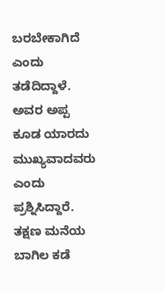ಬರಬೇಕಾಗಿದೆ ಎಂದು ತಡೆದಿದ್ದಾಳೆ. ಅವರ ಅಪ್ಪ ಕೂಡ ಯಾರದು ಮುಖ್ಯವಾದವರು ಎಂದು ಪ್ರಶ್ನಿಸಿದ್ದಾರೆ. ತಕ್ಷಣ ಮನೆಯ ಬಾಗಿಲ ಕಡೆ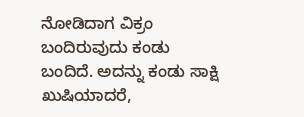ನೋಡಿದಾಗ ವಿಕ್ರಂ ಬಂದಿರುವುದು ಕಂಡು ಬಂದಿದೆ. ಅದನ್ನು ಕಂಡು ಸಾಕ್ಷಿ ಖುಷಿಯಾದರೆ,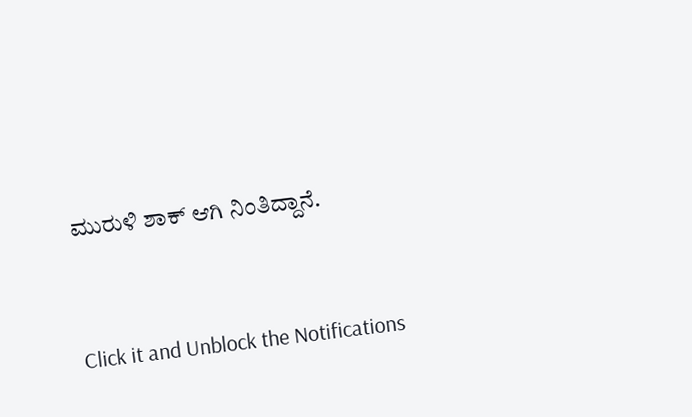ಮುರುಳಿ ಶಾಕ್ ಆಗಿ ನಿಂತಿದ್ದಾನೆ.


Click it and Unblock the Notifications